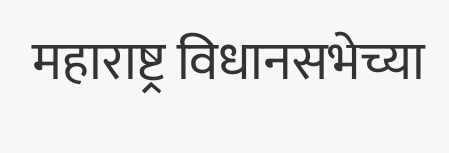महाराष्ट्र विधानसभेच्या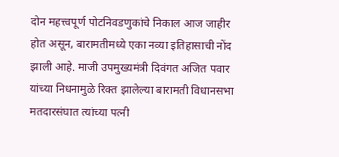दोन महत्त्वपूर्ण पोटनिवडणुकांचे निकाल आज जाहीर होत असून, बारामतीमध्ये एका नव्या इतिहासाची नोंद झाली आहे. माजी उपमुख्यमंत्री दिवंगत अजित पवार यांच्या निधनामुळे रिक्त झालेल्या बारामती विधानसभा मतदारसंघात त्यांच्या पत्नी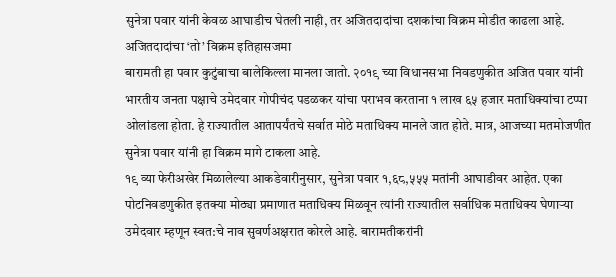सुनेत्रा पवार यांनी केवळ आघाडीच घेतली नाही, तर अजितदादांचा दशकांचा विक्रम मोडीत काढला आहे.
अजितदादांचा ‘तो’ विक्रम इतिहासजमा
बारामती हा पवार कुटुंबाचा बालेकिल्ला मानला जातो. २०१९ च्या विधानसभा निवडणुकीत अजित पवार यांनी भारतीय जनता पक्षाचे उमेदवार गोपीचंद पडळकर यांचा पराभव करताना १ लाख ६५ हजार मताधिक्यांचा टप्पा ओलांडला होता. हे राज्यातील आतापर्यंतचे सर्वात मोठे मताधिक्य मानले जात होते. मात्र, आजच्या मतमोजणीत सुनेत्रा पवार यांनी हा विक्रम मागे टाकला आहे.
१९ व्या फेरीअखेर मिळालेल्या आकडेवारीनुसार, सुनेत्रा पवार १,६८,५५५ मतांनी आघाडीवर आहेत. एका पोटनिवडणुकीत इतक्या मोठ्या प्रमाणात मताधिक्य मिळवून त्यांनी राज्यातील सर्वाधिक मताधिक्य घेणाऱ्या उमेदवार म्हणून स्वत:चे नाव सुवर्णअक्षरात कोरले आहे. बारामतीकरांनी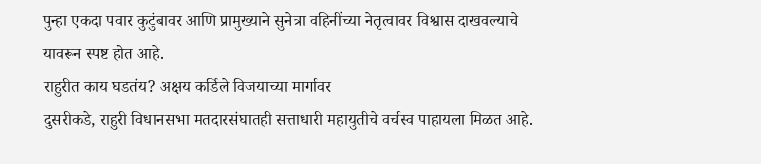पुन्हा एकदा पवार कुटुंबावर आणि प्रामुख्याने सुनेत्रा वहिनींच्या नेतृत्वावर विश्वास दाखवल्याचे यावरून स्पष्ट होत आहे.
राहुरीत काय घडतंय? अक्षय कर्डिले विजयाच्या मार्गावर
दुसरीकडे, राहुरी विधानसभा मतदारसंघातही सत्ताधारी महायुतीचे वर्चस्व पाहायला मिळत आहे.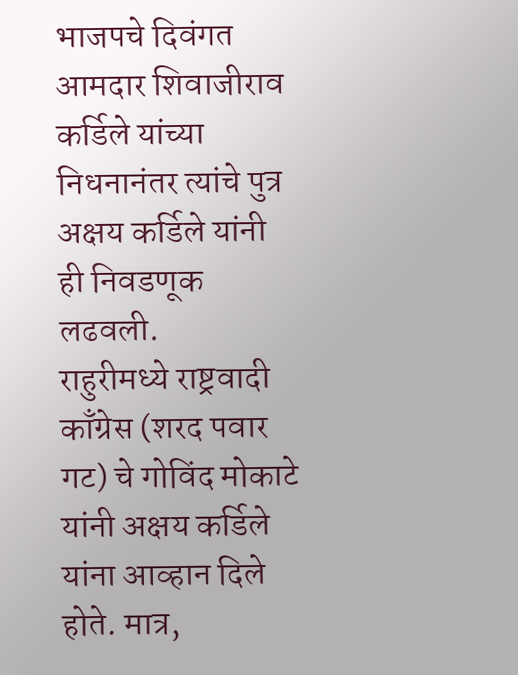भाजपचे दिवंगत आमदार शिवाजीराव कर्डिले यांच्या निधनानंतर त्यांचे पुत्र अक्षय कर्डिले यांनी ही निवडणूक लढवली.
राहुरीमध्ये राष्ट्रवादी काँग्रेस (शरद पवार गट) चे गोविंद मोकाटे यांनी अक्षय कर्डिले यांना आव्हान दिले होते. मात्र,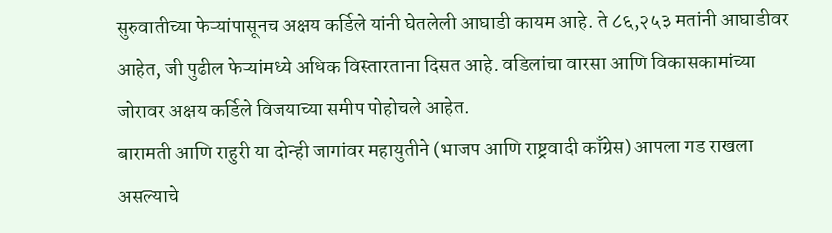सुरुवातीच्या फेऱ्यांपासूनच अक्षय कर्डिले यांनी घेतलेली आघाडी कायम आहे. ते ८६,२५३ मतांनी आघाडीवर आहेत, जी पुढील फेऱ्यांमध्ये अधिक विस्तारताना दिसत आहे. वडिलांचा वारसा आणि विकासकामांच्या जोरावर अक्षय कर्डिले विजयाच्या समीप पोहोचले आहेत.
बारामती आणि राहुरी या दोन्ही जागांवर महायुतीने (भाजप आणि राष्ट्रवादी काँग्रेस) आपला गड राखला असल्याचे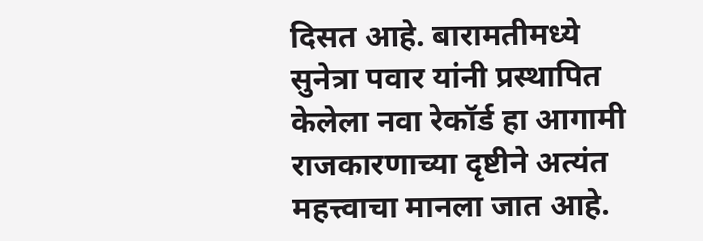दिसत आहे. बारामतीमध्ये सुनेत्रा पवार यांनी प्रस्थापित केलेला नवा रेकॉर्ड हा आगामी राजकारणाच्या दृष्टीने अत्यंत महत्त्वाचा मानला जात आहे.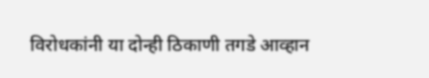विरोधकांनी या दोन्ही ठिकाणी तगडे आव्हान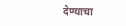देण्याचा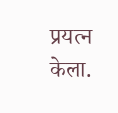प्रयत्न केला.